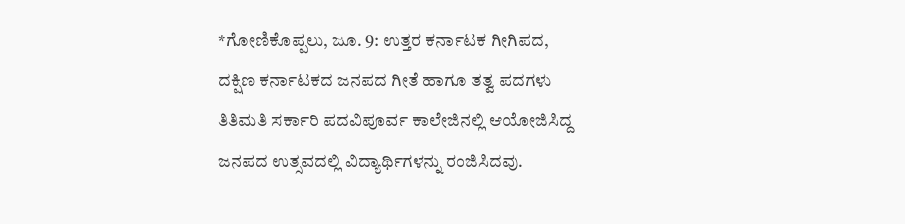*ಗೋಣಿಕೊಪ್ಪಲು, ಜೂ. 9: ಉತ್ತರ ಕರ್ನಾಟಕ ಗೀಗಿಪದ, ದಕ್ಷಿಣ ಕರ್ನಾಟಕದ ಜನಪದ ಗೀತೆ ಹಾಗೂ ತತ್ವ ಪದಗಳು ತಿತಿಮತಿ ಸರ್ಕಾರಿ ಪದವಿಪೂರ್ವ ಕಾಲೇಜಿನಲ್ಲಿ ಆಯೋಜಿಸಿದ್ದ ಜನಪದ ಉತ್ಸವದಲ್ಲಿ ವಿದ್ಯಾರ್ಥಿಗಳನ್ನು ರಂಜಿಸಿದವು.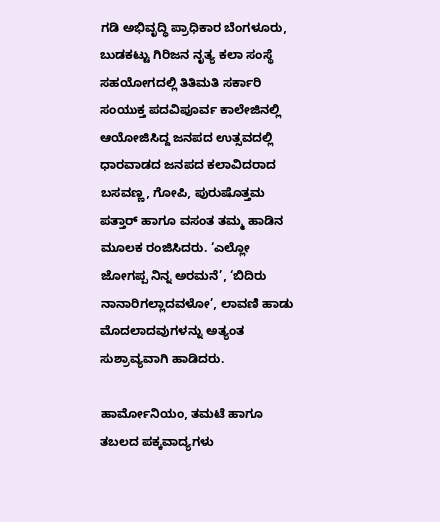ಗಡಿ ಅಭಿವೃದ್ಧಿ ಪ್ರಾಧಿಕಾರ ಬೆಂಗಳೂರು, ಬುಡಕಟ್ಟು ಗಿರಿಜನ ನೃತ್ಯ ಕಲಾ ಸಂಸ್ಥೆ ಸಹಯೋಗದಲ್ಲಿ ತಿತಿಮತಿ ಸರ್ಕಾರಿ ಸಂಯುಕ್ತ ಪದವಿಪೂರ್ವ ಕಾಲೇಜಿನಲ್ಲಿ ಆಯೋಜಿಸಿದ್ದ ಜನಪದ ಉತ್ಸವದಲ್ಲಿ ಧಾರವಾಡದ ಜನಪದ ಕಲಾವಿದರಾದ ಬಸವಣ್ಣ, ಗೋಪಿ, ಪುರುಷೊತ್ತಮ ಪತ್ತಾರ್ ಹಾಗೂ ವಸಂತ ತಮ್ಮ ಹಾಡಿನ ಮೂಲಕ ರಂಜಿಸಿದರು. ‘ಎಲ್ಲೋ ಜೋಗಪ್ಪ ನಿನ್ನ ಅರಮನೆ’, ‘ಬಿದಿರು ನಾನಾರಿಗಲ್ಲಾದವಳೋ’, ಲಾವಣಿ ಹಾಡು ಮೊದಲಾದವುಗಳನ್ನು ಅತ್ಯಂತ ಸುಶ್ರಾವ್ಯವಾಗಿ ಹಾಡಿದರು.

ಹಾರ್ಮೋನಿಯಂ, ತಮಟೆ ಹಾಗೂ ತಬಲದ ಪಕ್ಕವಾದ್ಯಗಳು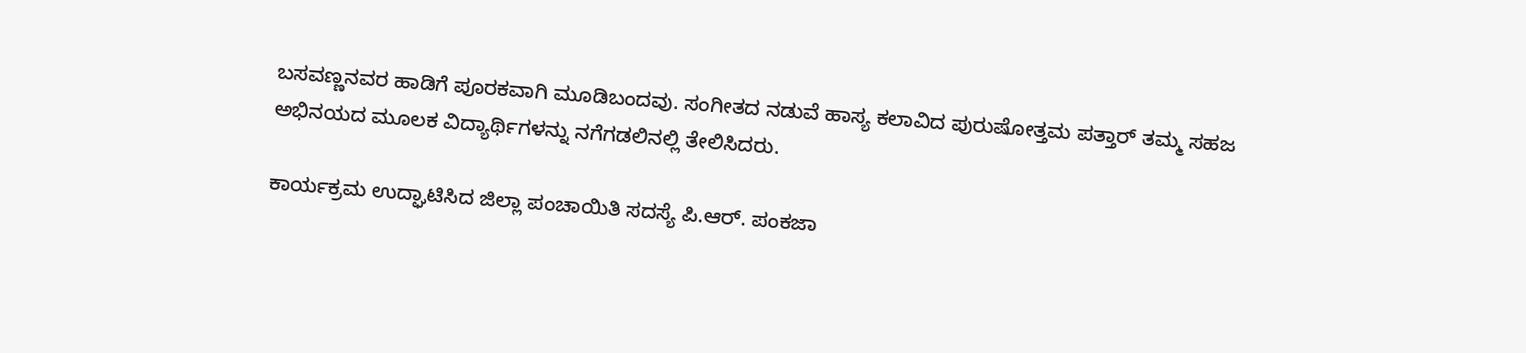ಬಸವಣ್ಣನವರ ಹಾಡಿಗೆ ಪೂರಕವಾಗಿ ಮೂಡಿಬಂದವು. ಸಂಗೀತದ ನಡುವೆ ಹಾಸ್ಯ ಕಲಾವಿದ ಪುರುಷೋತ್ತಮ ಪತ್ತಾರ್ ತಮ್ಮ ಸಹಜ ಅಭಿನಯದ ಮೂಲಕ ವಿದ್ಯಾರ್ಥಿಗಳನ್ನು ನಗೆಗಡಲಿನಲ್ಲಿ ತೇಲಿಸಿದರು.

ಕಾರ್ಯಕ್ರಮ ಉದ್ಘಾಟಿಸಿದ ಜಿಲ್ಲಾ ಪಂಚಾಯಿತಿ ಸದಸ್ಯೆ ಪಿ.ಆರ್. ಪಂಕಜಾ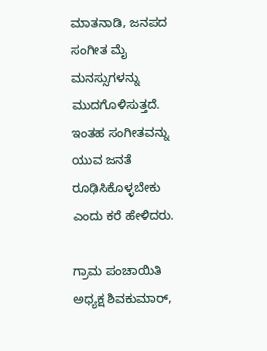ಮಾತನಾಡಿ, ಜನಪದ ಸಂಗೀತ ಮೈ ಮನಸ್ಸುಗಳನ್ನು ಮುದಗೊಳಿಸುತ್ತದೆ. ಇಂತಹ ಸಂಗೀತವನ್ನು ಯುವ ಜನತೆ ರೂಢಿಸಿಕೊಳ್ಳಬೇಕು ಎಂದು ಕರೆ ಹೇಳಿದರು.

ಗ್ರಾಮ ಪಂಚಾಯಿತಿ ಅಧ್ಯಕ್ಷ ಶಿವಕುಮಾರ್,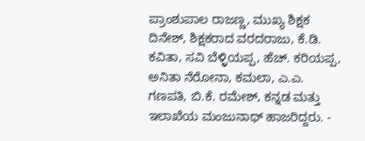ಪ್ರಾಂಶುಪಾಲ ರಾಜಣ್ಣ, ಮುಖ್ಯ ಶಿಕ್ಷಕ ದಿನೇಶ್, ಶಿಕ್ಷಕರಾದ ವರದರಾಜು, ಕೆ.ಡಿ. ಕವಿತಾ, ಸವಿ ಬೆಳ್ಳಿಯಪ್ಪ, ಹೆಚ್. ಕರಿಯಪ್ಪ, ಅನಿತಾ ನೆರೋನಾ, ಕಮಲಾ, ಎ.ಎ. ಗಣಪತಿ, ಬಿ.ಕೆ. ರಮೇಶ್, ಕನ್ನಡ ಮತ್ತು ಇಲಾಖೆಯ ಮಂಜುನಾಥ್ ಹಾಜರಿದ್ದರು. -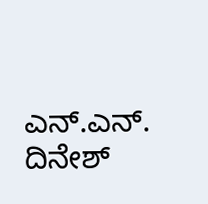ಎನ್.ಎನ್. ದಿನೇಶ್